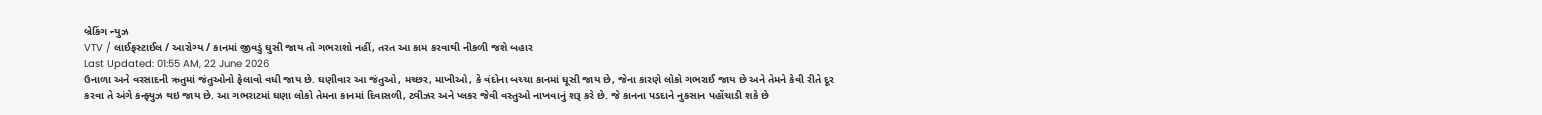બ્રેકિંગ ન્યુઝ
VTV / લાઈફસ્ટાઈલ / આરોગ્ય / કાનમાં જીવડું ઘુસી જાય તો ગભરાશો નહીં, તરત આ કામ કરવાથી નીકળી જશે બહાર
Last Updated: 01:55 AM, 22 June 2026
ઉનાળા અને વરસાદની ઋતુમાં જંતુઓનો ફેલાવો વધી જાય છે. ઘણીવાર આ જંતુઓ, મચ્છર, માખીઓ, કે વંદોના બચ્ચા કાનમાં ઘૂસી જાય છે, જેના કારણે લોકો ગભરાઈ જાય છે અને તેમને કેવી રીતે દૂર કરવા તે અંગે કન્ફ્યુઝ થઇ જાય છે. આ ગભરાટમાં ઘણા લોકો તેમના કાનમાં દિવાસળી, ટ્વીઝર અને પ્લકર જેવી વસ્તુઓ નાખવાનું શરૂ કરે છે. જે કાનના પડદાને નુકસાન પહોંચાડી શકે છે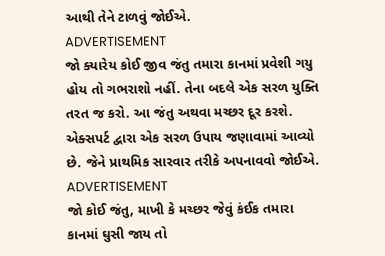આથી તેને ટાળવું જોઈએ.
ADVERTISEMENT
જો ક્યારેય કોઈ જીવ જંતુ તમારા કાનમાં પ્રવેશી ગયુ હોય તો ગભરાશો નહીં. તેના બદલે એક સરળ યુક્તિ તરત જ કરો. આ જંતુ અથવા મચ્છર દૂર કરશે. એક્સપર્ટ દ્વારા એક સરળ ઉપાય જણાવામાં આવ્યો છે. જેને પ્રાથમિક સારવાર તરીકે અપનાવવો જોઈએ.
ADVERTISEMENT
જો કોઈ જંતુ, માખી કે મચ્છર જેવું કંઈક તમારા કાનમાં ઘુસી જાય તો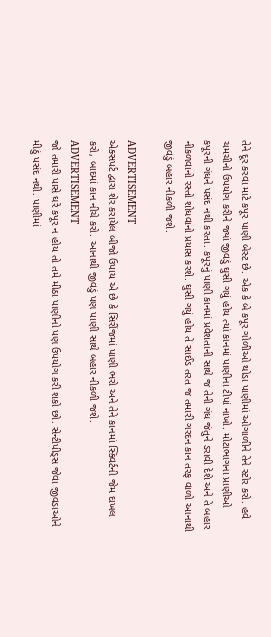તેને દૂર કરવા માટે કપૂર પાણી બેસ્ટ છે. એક કે બે કપૂર ગોળીઓ થોડા પાણીમાં ઓગાળીને તેને સ્ટોર કરો. હવે ચમચીનો ઉપયોગ કરીને જ્યાં જીવડું ઘુસી ગયું હોય ત્યાં કાનમાં પાણીના ટીપાં નાખો. મોટાભાગના પ્રાણીઓ કપૂરની ગંધને પસંદ નથી કરતા. કપૂરનું પાણી કાનમાં પ્રવેશતાની સાથે જ તેની ગંધ જંતુને ડરાવી દેશે અને તે બહાર નીકળવાનો રસ્તો શોધવાનો પ્રયાસ કરશે. ઘુસી ગયું હોય તે સાઈડ તરત જ તમારી ગરદન કાન તરફ વાળો આનાથી જીવડું બહાર નીકળી જશે.

ADVERTISEMENT
એક્સપર્ટ દ્વારા શેર કરાયેલ બીજો ઉપાય એ છે કે સિરીંજમાં પાણી ભરો અને તેને કાનમાં સ્ક્વિર્ટની જેમ દાખલ કરો, બાદમાં કાન નીચે કરો. આનાથી જીવડું પણ પાણી સાથે બહાર નીકળી જશે.
ADVERTISEMENT
જો તમારી પાસે ઘરે કપૂર ન હોય તો તમે મીઠા પાણીનો પણ ઉપયોગ કરી શકો છો. સેન્ટીપીડ્સ જેવા જીવડાઓને મીઠું પસંદ નથી. પાણીમાં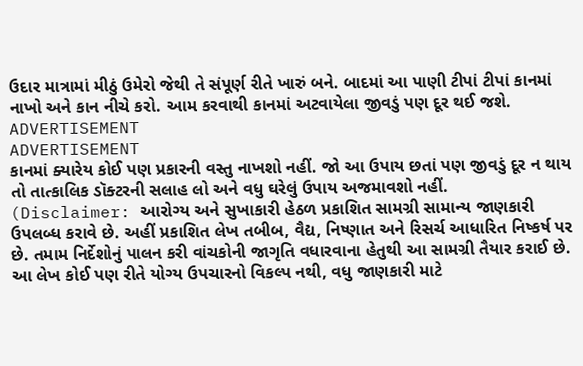ઉદાર માત્રામાં મીઠું ઉમેરો જેથી તે સંપૂર્ણ રીતે ખારું બને. બાદમાં આ પાણી ટીપાં ટીપાં કાનમાં નાખો અને કાન નીચે કરો. આમ કરવાથી કાનમાં અટવાયેલા જીવડું પણ દૂર થઈ જશે.
ADVERTISEMENT
ADVERTISEMENT
કાનમાં ક્યારેય કોઈ પણ પ્રકારની વસ્તુ નાખશો નહીં. જો આ ઉપાય છતાં પણ જીવડું દૂર ન થાય તો તાત્કાલિક ડૉક્ટરની સલાહ લો અને વધુ ઘરેલું ઉપાય અજમાવશો નહીં.
(Disclaimer: આરોગ્ય અને સુખાકારી હેઠળ પ્રકાશિત સામગ્રી સામાન્ય જાણકારી ઉપલબ્ધ કરાવે છે. અહીં પ્રકાશિત લેખ તબીબ, વૈદ્ય, નિષ્ણાત અને રિસર્ચ આધારિત નિષ્કર્ષ પર છે. તમામ નિર્દેશોનું પાલન કરી વાંચકોની જાગૃતિ વધારવાના હેતુથી આ સામગ્રી તૈયાર કરાઈ છે. આ લેખ કોઈ પણ રીતે યોગ્ય ઉપચારનો વિકલ્પ નથી, વધુ જાણકારી માટે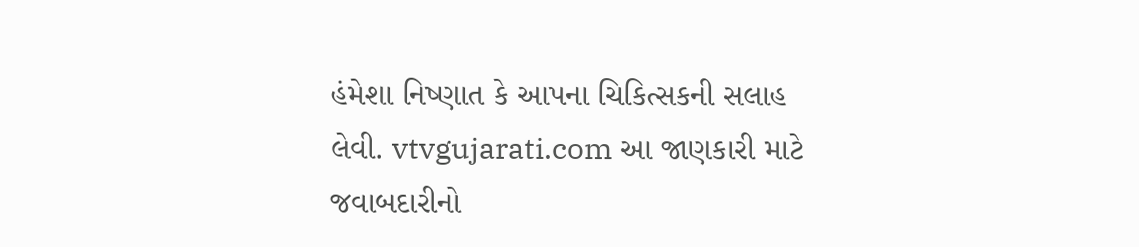હંમેશા નિષ્ણાત કે આપના ચિકિત્સકની સલાહ લેવી. vtvgujarati.com આ જાણકારી માટે જવાબદારીનો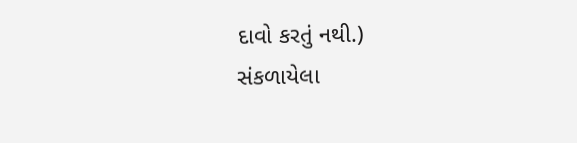દાવો કરતું નથી.)
સંકળાયેલા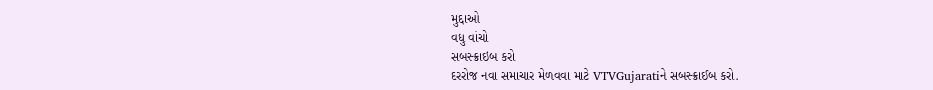મુદ્દાઓ
વધુ વાંચો
સબસ્ક્રાઇબ કરો
દરરોજ નવા સમાચાર મેળવવા માટે VTVGujaratiને સબસ્ક્રાઈબ કરો.